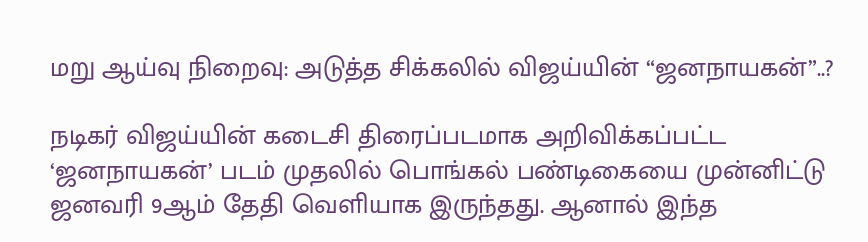மறு ஆய்வு நிறைவு: அடுத்த சிக்கலில் விஜய்யின் “ஜனநாயகன்”..?

நடிகர் விஜய்யின் கடைசி திரைப்படமாக அறிவிக்கப்பட்ட ‘ஜனநாயகன்’ படம் முதலில் பொங்கல் பண்டிகையை முன்னிட்டு ஜனவரி 9ஆம் தேதி வெளியாக இருந்தது. ஆனால் இந்த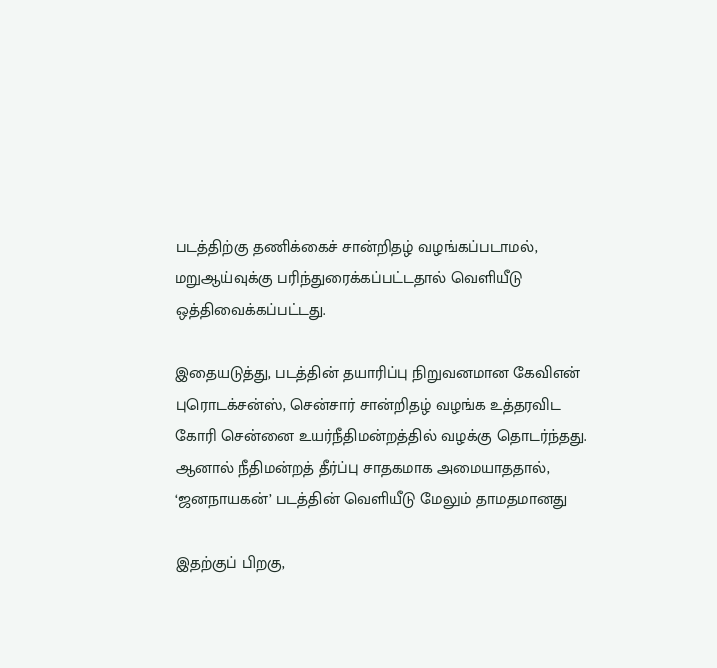படத்திற்கு தணிக்கைச் சான்றிதழ் வழங்கப்படாமல், மறுஆய்வுக்கு பரிந்துரைக்கப்பட்டதால் வெளியீடு ஒத்திவைக்கப்பட்டது.

இதையடுத்து, படத்தின் தயாரிப்பு நிறுவனமான கேவிஎன் புரொடக்சன்ஸ், சென்சார் சான்றிதழ் வழங்க உத்தரவிட கோரி சென்னை உயர்நீதிமன்றத்தில் வழக்கு தொடர்ந்தது. ஆனால் நீதிமன்றத் தீர்ப்பு சாதகமாக அமையாததால், ‘ஜனநாயகன்’ படத்தின் வெளியீடு மேலும் தாமதமானது

இதற்குப் பிறகு,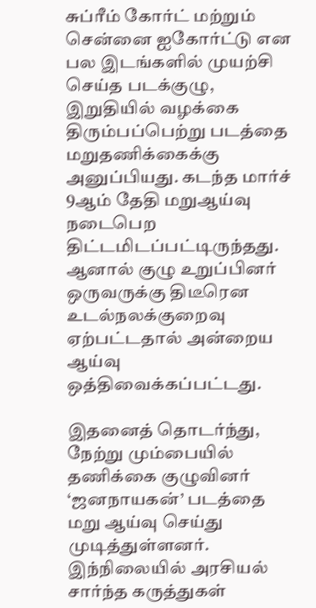சுப்ரீம் கோர்ட் மற்றும் சென்னை ஐகோர்ட்டு என பல இடங்களில் முயற்சி செய்த படக்குழு, இறுதியில் வழக்கை திரும்பப்பெற்று படத்தை மறுதணிக்கைக்கு அனுப்பியது. கடந்த மார்ச் 9ஆம் தேதி மறுஆய்வு நடைபெற திட்டமிடப்பட்டிருந்தது. ஆனால் குழு உறுப்பினர் ஒருவருக்கு திடீரென உடல்நலக்குறைவு ஏற்பட்டதால் அன்றைய ஆய்வு ஒத்திவைக்கப்பட்டது.

இதனைத் தொடர்ந்து, நேற்று மும்பையில் தணிக்கை குழுவினர் ‘ஜனநாயகன்’ படத்தை மறு ஆய்வு செய்து முடித்துள்ளனர். இந்நிலையில் அரசியல் சார்ந்த கருத்துகள்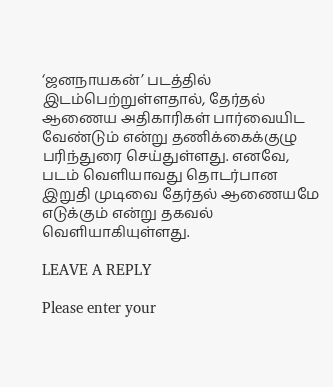‘ஜனநாயகன்’ படத்தில் இடம்பெற்றுள்ளதால், தேர்தல் ஆணைய அதிகாரிகள் பார்வையிட வேண்டும் என்று தணிக்கைக்குழு பரிந்துரை செய்துள்ளது. எனவே, படம் வெளியாவது தொடர்பான இறுதி முடிவை தேர்தல் ஆணையமே எடுக்கும் என்று தகவல் வெளியாகியுள்ளது.

LEAVE A REPLY

Please enter your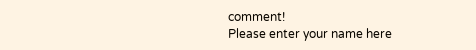comment!
Please enter your name here